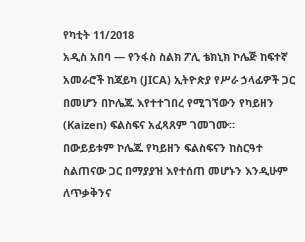የካቲት 11/2018
አዲስ አበባ — የንፋስ ስልክ ፖሊ ቴክኒክ ኮሌጅ ከፍተኛ አመራሮች ከጃይካ (JICA) ኢትዮጵያ የሥራ ኃላፊዎች ጋር በመሆን በኮሌጁ እየተተገበረ የሚገኘውን የካይዘን (Kaizen) ፍልስፍና አፈጻጸም ገመገሙ።
በውይይቱም ኮሌጁ የካይዘን ፍልስፍናን ከስርዓተ ስልጠናው ጋር በማያያዝ እየተሰጠ መሆኑን እንዲሁም ለጥቃቅንና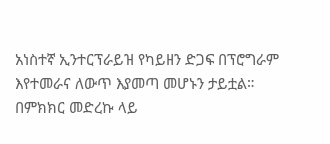አነስተኛ ኢንተርፕራይዝ የካይዘን ድጋፍ በፕሮግራም እየተመራና ለውጥ እያመጣ መሆኑን ታይቷል።
በምክክር መድረኩ ላይ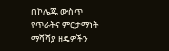በኮሌጁ ውስጥ የጥራትና ምርታማነት ማሻሻያ ዘዴዎችን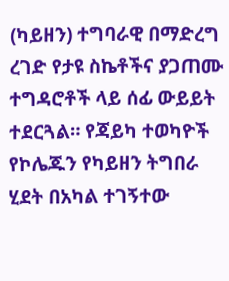(ካይዘን) ተግባራዊ በማድረግ ረገድ የታዩ ስኬቶችና ያጋጠሙ ተግዳሮቶች ላይ ሰፊ ውይይት ተደርጓል። የጃይካ ተወካዮች የኮሌጁን የካይዘን ትግበራ ሂደት በአካል ተገኝተው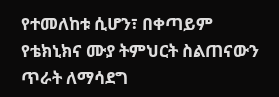የተመለከቱ ሲሆን፣ በቀጣይም የቴክኒክና ሙያ ትምህርት ስልጠናውን ጥራት ለማሳደግ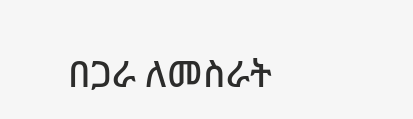በጋራ ለመስራት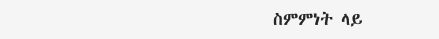ስምምነት ላይ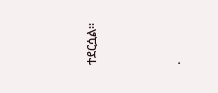ተደርሷል።




.